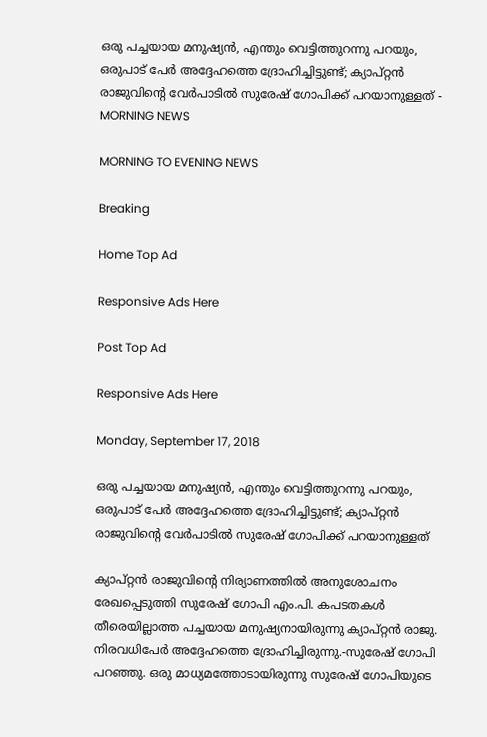ഒരു പച്ചയായ മനുഷ്യന്‍, എന്തും വെട്ടിത്തുറന്നു പറയും, ഒരുപാട് പേര്‍ അദ്ദേഹത്തെ ദ്രോഹിച്ചിട്ടുണ്ട്; ക്യാപ്റ്റന്‍ രാജുവിന്റെ വേര്‍പാടില്‍ സുരേഷ് ഗോപിക്ക് പറയാനുള്ളത് - MORNING NEWS

MORNING TO EVENING NEWS

Breaking

Home Top Ad

Responsive Ads Here

Post Top Ad

Responsive Ads Here

Monday, September 17, 2018

ഒരു പച്ചയായ മനുഷ്യന്‍, എന്തും വെട്ടിത്തുറന്നു പറയും, ഒരുപാട് പേര്‍ അദ്ദേഹത്തെ ദ്രോഹിച്ചിട്ടുണ്ട്; ക്യാപ്റ്റന്‍ രാജുവിന്റെ വേര്‍പാടില്‍ സുരേഷ് ഗോപിക്ക് പറയാനുള്ളത്

ക്യാപ്റ്റന്‍ രാജുവിന്റെ നിര്യാണത്തില്‍ അനുശോചനം രേഖപ്പെടുത്തി സുരേഷ് ഗോപി എം.പി. കപടതകള്‍ തീരെയില്ലാത്ത പച്ചയായ മനുഷ്യനായിരുന്നു ക്യാപ്റ്റന്‍ രാജു. നിരവധിപേര്‍ അദ്ദേഹത്തെ ദ്രോഹിച്ചിരുന്നു.-സുരേഷ് ഗോപി പറഞ്ഞു. ഒരു മാധ്യമത്തോടായിരുന്നു സുരേഷ് ഗോപിയുടെ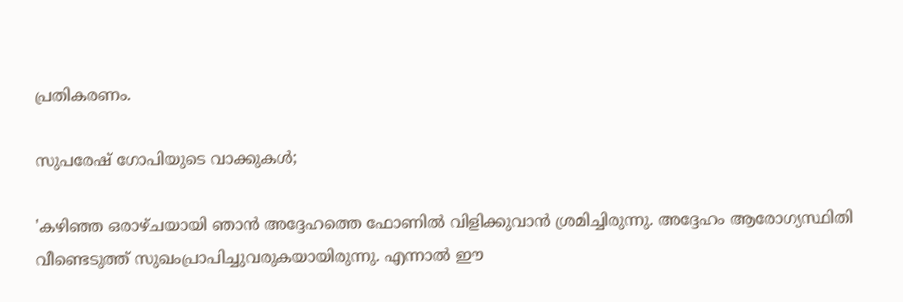പ്രതികരണം.

സുപരേഷ് ഗോപിയുടെ വാക്കുകള്‍;

'കഴിഞ്ഞ ഒരാഴ്ചയായി ഞാന്‍ അദ്ദേഹത്തെ ഫോണില്‍ വിളിക്കുവാന്‍ ശ്രമിച്ചിരുന്നു. അദ്ദേഹം ആരോഗ്യസ്ഥിതി വീണ്ടെടുത്ത് സുഖംപ്രാപിച്ചുവരുകയായിരുന്നു. എന്നാല്‍ ഈ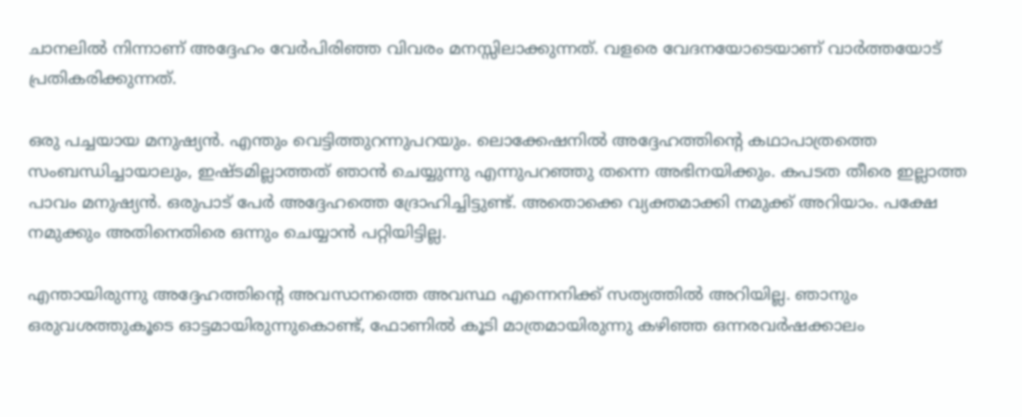ചാനലില്‍ നിന്നാണ് അദ്ദേഹം വേര്‍പിരിഞ്ഞ വിവരം മനസ്സിലാക്കുന്നത്. വളരെ വേദനയോടെയാണ് വാര്‍ത്തയോട് പ്രതികരിക്കുന്നത്.

ഒരു പച്ചയായ മനുഷ്യന്‍. എന്തും വെട്ടിത്തുറന്നുപറയും. ലൊക്കേഷനില്‍ അദ്ദേഹത്തിന്റെ കഥാപാത്രത്തെ സംബന്ധിച്ചായാലും, ഇഷ്ടമില്ലാത്തത് ഞാന്‍ ചെയ്യുന്നു എന്നുപറഞ്ഞു തന്നെ അഭിനയിക്കും. കപടത തീരെ ഇല്ലാത്ത പാവം മനുഷ്യന്‍. ഒരുപാട് പേര്‍ അദ്ദേഹത്തെ ദ്രോഹിച്ചിട്ടുണ്ട്. അതൊക്കെ വ്യക്തമാക്കി നമുക്ക് അറിയാം. പക്ഷേ നമുക്കും അതിനെതിരെ ഒന്നും ചെയ്യാന്‍ പറ്റിയിട്ടില്ല.

എന്തായിരുന്നു അദ്ദേഹത്തിന്റെ അവസാനത്തെ അവസ്ഥ എന്നെനിക്ക് സത്യത്തില്‍ അറിയില്ല. ഞാനും ഒരുവശത്തുകൂടെ ഓട്ടമായിരുന്നുകൊണ്ട്, ഫോണില്‍ കൂടി മാത്രമായിരുന്നു കഴിഞ്ഞ ഒന്നരവര്‍ഷക്കാലം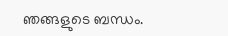ഞങ്ങളുടെ ബന്ധം.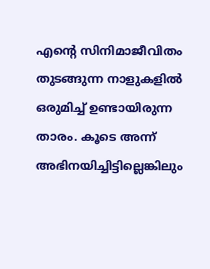എന്റെ സിനിമാജീവിതം തുടങ്ങുന്ന നാളുകളില്‍ ഒരുമിച്ച് ഉണ്ടായിരുന്ന താരം. കൂടെ അന്ന് അഭിനയിച്ചിട്ടില്ലെങ്കിലും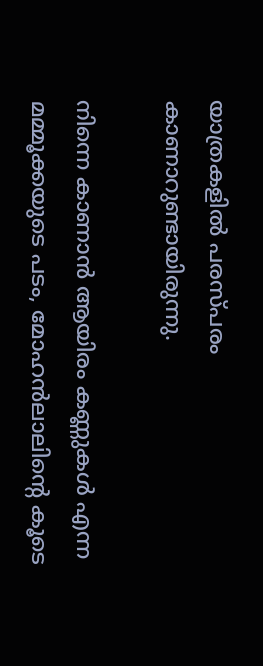യാത്രകളില്‍ പരസ്പരം കാണാറുണ്ടായിരുന്നു.

നിന്നെ കാണാന്‍ ആയിരം കണ്ണുകള്‍ എന്ന മമ്മൂക്കയുടെ പടം, മോഹന്‍ലാലിന്റെ കൂടെ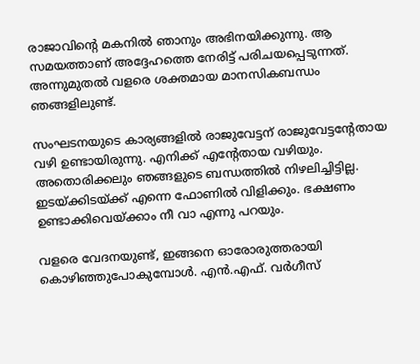രാജാവിന്റെ മകനില്‍ ഞാനും അഭിനയിക്കുന്നു. ആ സമയത്താണ് അദ്ദേഹത്തെ നേരിട്ട് പരിചയപ്പെടുന്നത്. അന്നുമുതല്‍ വളരെ ശക്തമായ മാനസികബന്ധം ഞങ്ങളിലുണ്ട്.

സംഘടനയുടെ കാര്യങ്ങളില്‍ രാജുവേട്ടന് രാജുവേട്ടന്റേതായ വഴി ഉണ്ടായിരുന്നു. എനിക്ക് എന്റേതായ വഴിയും. അതൊരിക്കലും ഞങ്ങളുടെ ബന്ധത്തില്‍ നിഴലിച്ചിട്ടില്ല. ഇടയ്ക്കിടയ്ക്ക് എന്നെ ഫോണില്‍ വിളിക്കും. ഭക്ഷണം ഉണ്ടാക്കിവെയ്ക്കാം നീ വാ എന്നു പറയും.

വളരെ വേദനയുണ്ട്, ഇങ്ങനെ ഓരോരുത്തരായി കൊഴിഞ്ഞുപോകുമ്പോള്‍. എന്‍.എഫ്. വര്‍ഗീസ്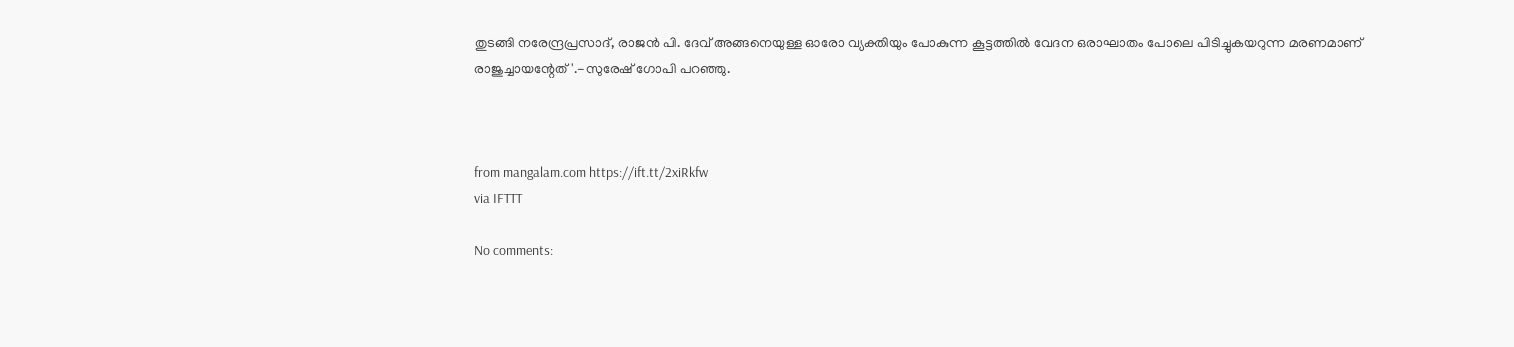തുടങ്ങി നരേന്ദ്രപ്രസാദ്, രാജന്‍ പി. ദേവ് അങ്ങനെയുള്ള ഓരോ വ്യക്തിയും പോകുന്ന കൂട്ടത്തില്‍ വേദന ഒരാഘാതം പോലെ പിടിച്ചുകയറുന്ന മരണമാണ് രാജുച്ചായന്റേത്'.-സുരേഷ് ഗോപി പറഞ്ഞു.



from mangalam.com https://ift.tt/2xiRkfw
via IFTTT

No comments: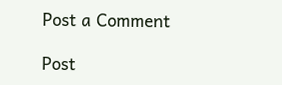Post a Comment

Post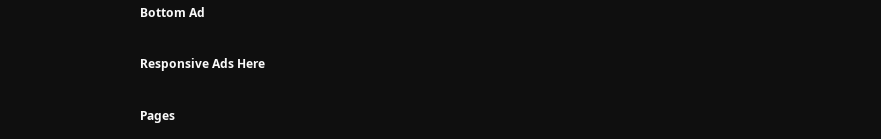Bottom Ad

Responsive Ads Here

Pages